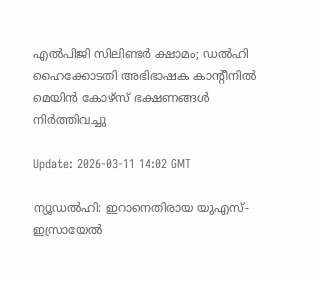എല്‍പിജി സിലിണ്ടര്‍ ക്ഷാമം; ഡല്‍ഹി ഹൈക്കോടതി അഭിഭാഷക കാന്റീനില്‍ മെയിന്‍ കോഴ്സ് ഭക്ഷണങ്ങള്‍ നിര്‍ത്തിവച്ചു

Update: 2026-03-11 14:02 GMT

ന്യൂഡല്‍ഹി: ഇറാനെതിരായ യുഎസ്-ഇസ്രായേല്‍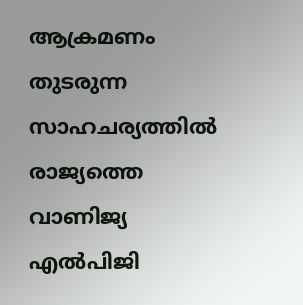ആക്രമണം തുടരുന്ന സാഹചര്യത്തില്‍ രാജ്യത്തെ വാണിജ്യ എല്‍പിജി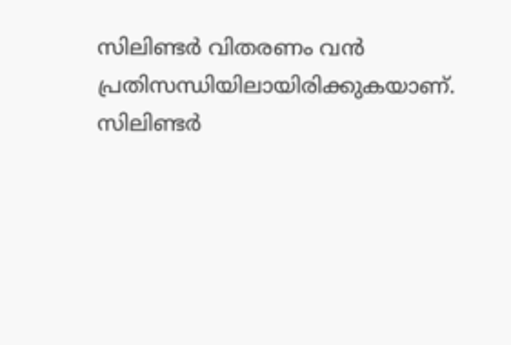സിലിണ്ടര്‍ വിതരണം വന്‍ പ്രതിസന്ധിയിലായിരിക്കുകയാണ്. സിലിണ്ടര്‍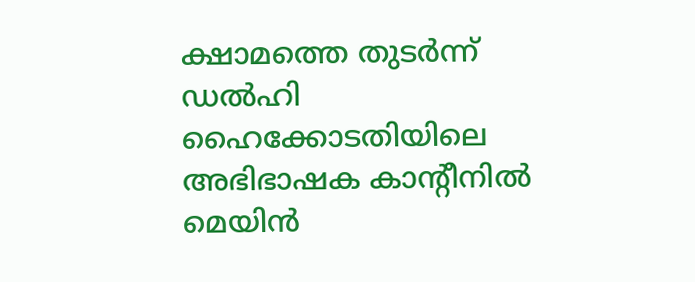ക്ഷാമത്തെ തുടര്‍ന്ന് ഡല്‍ഹി ഹൈക്കോടതിയിലെ അഭിഭാഷക കാന്റീനില്‍ മെയിന്‍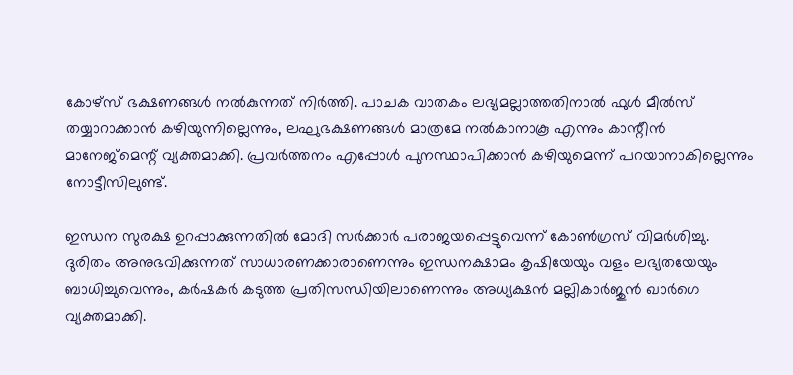കോഴ്സ് ഭക്ഷണങ്ങള്‍ നല്‍കുന്നത് നിര്‍ത്തി. പാചക വാതകം ലഭ്യമല്ലാത്തതിനാല്‍ ഫുള്‍ മീല്‍സ് തയ്യാറാക്കാന്‍ കഴിയുന്നില്ലെന്നും, ലഘുഭക്ഷണങ്ങള്‍ മാത്രമേ നല്‍കാനാകൂ എന്നും കാന്റീന്‍ മാനേജ്മെന്റ് വ്യക്തമാക്കി. പ്രവര്‍ത്തനം എപ്പോള്‍ പുനസ്ഥാപിക്കാന്‍ കഴിയുമെന്ന് പറയാനാകില്ലെന്നും നോട്ടീസിലുണ്ട്.

ഇന്ധന സുരക്ഷ ഉറപ്പാക്കുന്നതില്‍ മോദി സര്‍ക്കാര്‍ പരാജയപ്പെട്ടുവെന്ന് കോണ്‍ഗ്രസ് വിമര്‍ശിച്ചു. ദുരിതം അനുഭവിക്കുന്നത് സാധാരണക്കാരാണെന്നും ഇന്ധനക്ഷാമം കൃഷിയേയും വളം ലഭ്യതയേയും ബാധിച്ചുവെന്നും, കര്‍ഷകര്‍ കടുത്ത പ്രതിസന്ധിയിലാണെന്നും അധ്യക്ഷന്‍ മല്ലികാര്‍ജുന്‍ ഖാര്‍ഗെ വ്യക്തമാക്കി.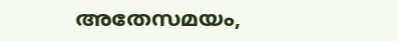അതേസമയം,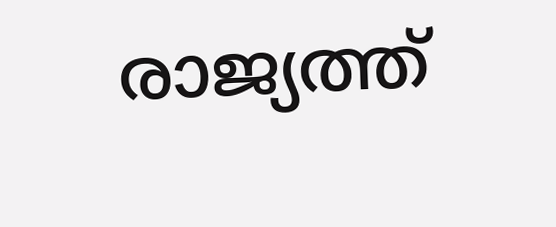രാജ്യത്ത്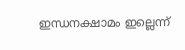ഇന്ധനക്ഷാമം ഇല്ലെന്ന്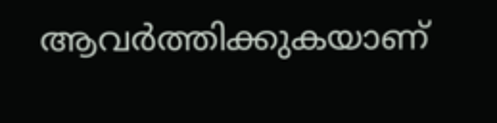ആവര്‍ത്തിക്കുകയാണ്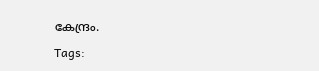കേന്ദ്രം.

Tags: